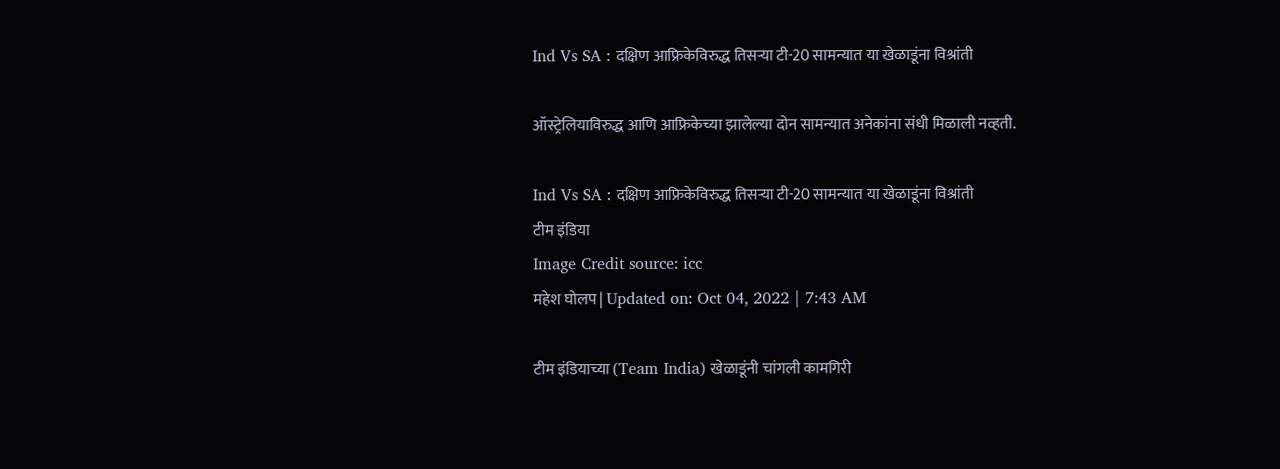Ind Vs SA : दक्षिण आफ्रिकेविरुद्ध तिसऱ्या टी-20 सामन्यात या खेळाडूंना विश्रांती

ऑस्ट्रेलियाविरुद्ध आणि आफ्रिकेच्या झालेल्या दोन सामन्यात अनेकांना संधी मिळाली नव्हती.

Ind Vs SA : दक्षिण आफ्रिकेविरुद्ध तिसऱ्या टी-20 सामन्यात या खेळाडूंना विश्रांती
टीम इंडिया
Image Credit source: icc
महेश घोलप | Updated on: Oct 04, 2022 | 7:43 AM

टीम इंडियाच्या (Team India) खेळाडूंनी चांगली कामगिरी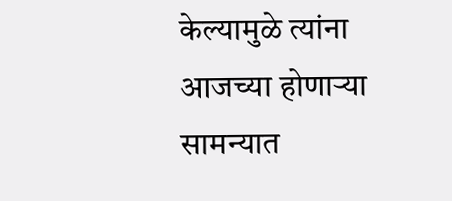केल्यामुळे त्यांना आजच्या होणाऱ्या सामन्यात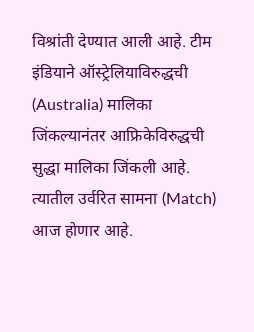विश्रांती देण्यात आली आहे. टीम इंडियाने ऑस्ट्रेलियाविरुद्धची (Australia) मालिका जिंकल्यानंतर आफ्रिकेविरुद्धची सुद्धा मालिका जिंकली आहे. त्यातील उर्वरित सामना (Match) आज होणार आहे.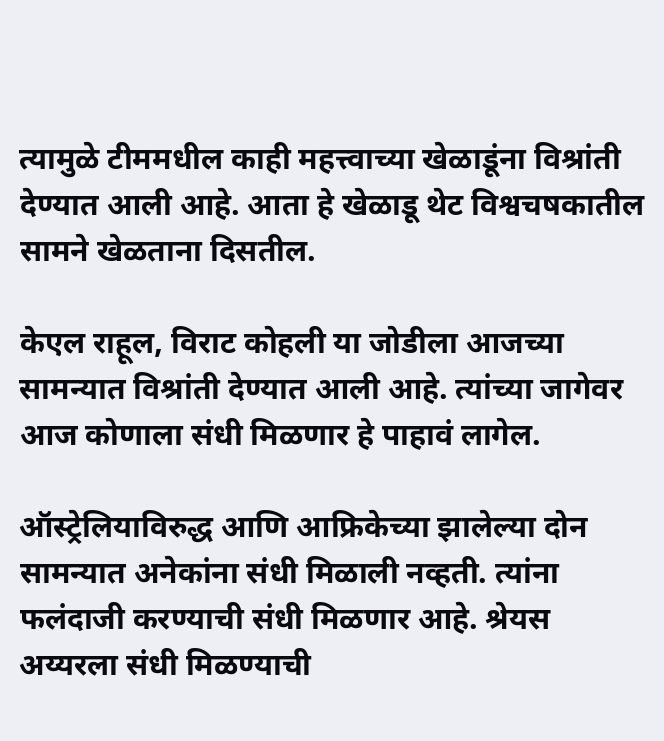त्यामुळे टीममधील काही महत्त्वाच्या खेळाडूंना विश्रांती देण्यात आली आहे. आता हे खेळाडू थेट विश्वचषकातील सामने खेळताना दिसतील.

केएल राहूल, विराट कोहली या जोडीला आजच्या सामन्यात विश्रांती देण्यात आली आहे. त्यांच्या जागेवर आज कोणाला संधी मिळणार हे पाहावं लागेल.

ऑस्ट्रेलियाविरुद्ध आणि आफ्रिकेच्या झालेल्या दोन सामन्यात अनेकांना संधी मिळाली नव्हती. त्यांना फलंदाजी करण्याची संधी मिळणार आहे. श्रेयस अय्यरला संधी मिळण्याची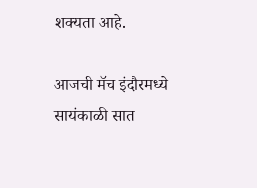शक्यता आहे.

आजची मॅच इंदौरमध्ये सायंकाळी सात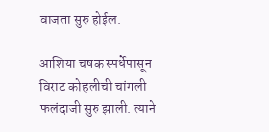वाजता सुरु होईल.

आशिया चषक स्पर्धेपासून विराट कोहलीची चांगली फलंदाजी सुरु झाली. त्याने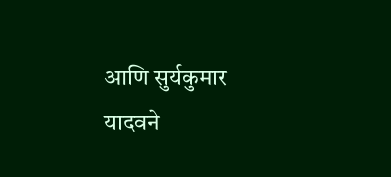आणि सुर्यकुमार यादवने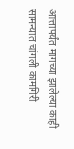आत्तापर्यंत मागच्या झालेल्या काही सामन्यात चांगली कामगिरी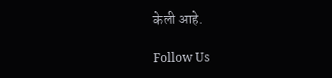केली आहे.

Follow Us